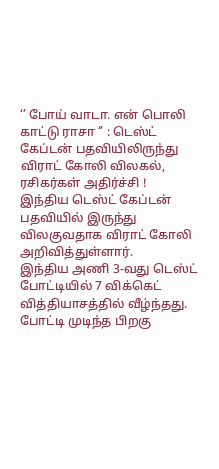‘’ போய் வாடா. என் பொலி காட்டு ராசா ‘’ : டெஸ்ட் கேப்டன் பதவியிலிருந்து விராட் கோலி விலகல், ரசிகர்கள் அதிர்ச்சி !
இந்திய டெஸ்ட் கேப்டன் பதவியில் இருந்து விலகுவதாக விராட் கோலி அறிவித்துள்ளார்.
இந்திய அணி 3-வது டெஸ்ட் போட்டியில் 7 விக்கெட் வித்தியாசத்தில் வீழ்ந்தது. போட்டி முடிந்த பிறகு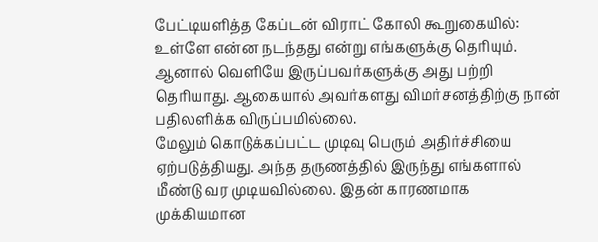பேட்டியளித்த கேப்டன் விராட் கோலி கூறுகையில்: உள்ளே என்ன நடந்தது என்று எங்களுக்கு தெரியும்.
ஆனால் வெளியே இருப்பவர்களுக்கு அது பற்றி தெரியாது. ஆகையால் அவர்களது விமர்சனத்திற்கு நான் பதிலளிக்க விருப்பமில்லை.
மேலும் கொடுக்கப்பட்ட முடிவு பெரும் அதிர்ச்சியை ஏற்படுத்தியது. அந்த தருணத்தில் இருந்து எங்களால் மீண்டு வர முடியவில்லை. இதன் காரணமாக முக்கியமான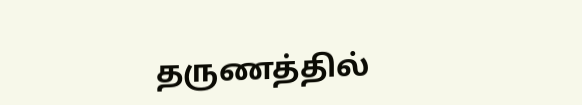தருணத்தில்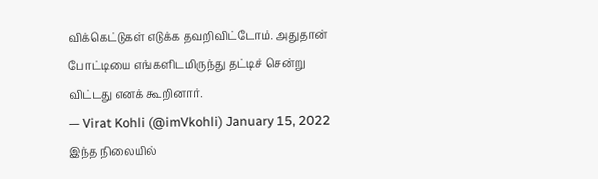விக்கெட்டுகள் எடுக்க தவறிவிட்டோம். அதுதான் போட்டியை எங்களிடமிருந்து தட்டிச் சென்று விட்டது எனக் கூறினார்.
— Virat Kohli (@imVkohli) January 15, 2022
இந்த நிலையில்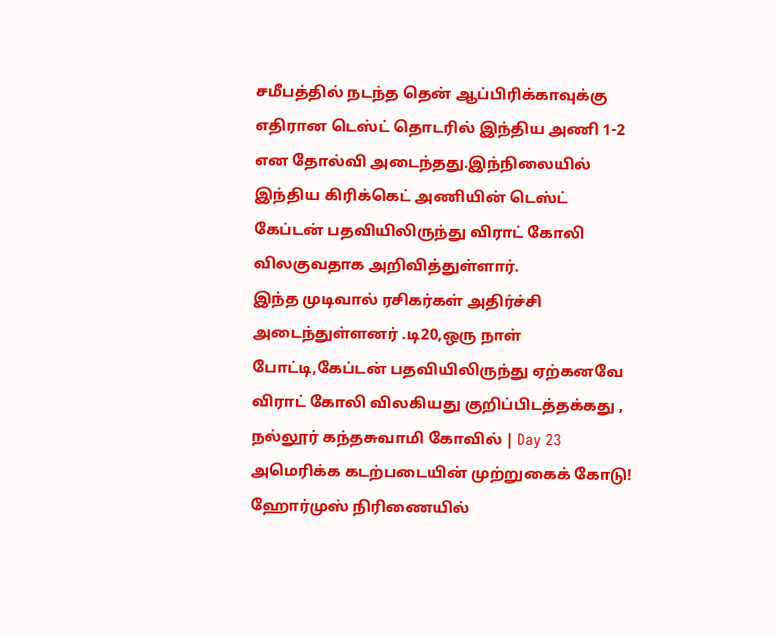சமீபத்தில் நடந்த தென் ஆப்பிரிக்காவுக்கு எதிரான டெஸ்ட் தொடரில் இந்திய அணி 1-2 என தோல்வி அடைந்தது.இந்நிலையில் இந்திய கிரிக்கெட் அணியின் டெஸ்ட் கேப்டன் பதவியிலிருந்து விராட் கோலி விலகுவதாக அறிவித்துள்ளார்.
இந்த முடிவால் ரசிகர்கள் அதிர்ச்சி அடைந்துள்ளனர் .டி20,ஒரு நாள் போட்டி,கேப்டன் பதவியிலிருந்து ஏற்கனவே விராட் கோலி விலகியது குறிப்பிடத்தக்கது ,
நல்லூர் கந்தசுவாமி கோவில் | Day 23
அமெரிக்க கடற்படையின் முற்றுகைக் கோடு! ஹோர்முஸ் நிரிணையில்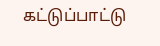கட்டுப்பாட்டு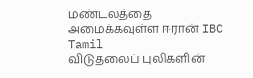மண்டலத்தை அமைக்கவுள்ள ஈரான் IBC Tamil
விடுதலைப் புலிகளின்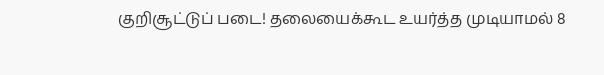குறிசூட்டுப் படை! தலையைக்கூட உயர்த்த முடியாமல் 8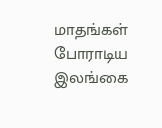மாதங்கள் போராடிய இலங்கை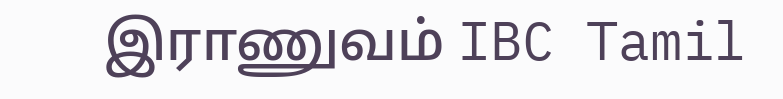இராணுவம் IBC Tamil